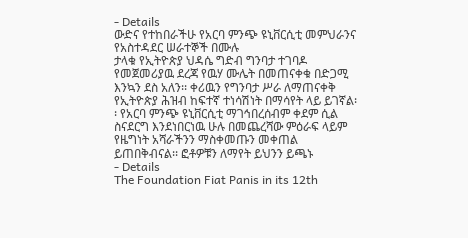- Details
ውድና የተከበራችሁ የአርባ ምንጭ ዩኒቨርሲቲ መምህራንና የአስተዳደር ሠራተኞች በሙሉ
ታላቁ የኢትዮጵያ ህዳሴ ግድብ ግንባታ ተገባዶ የመጀመሪያዉ ደረጃ የዉሃ ሙሌት በመጠናቀቁ በድጋሚ እንኳን ደስ አለን፡፡ ቀሪዉን የግንባታ ሥራ ለማጠናቀቅ የኢትዮጵያ ሕዝብ ከፍተኛ ተነሳሽነት በማሳየት ላይ ይገኛል፡፡ የአርባ ምንጭ ዩኒቨርሲቲ ማገኅበረሰብም ቀደም ሲል ስናደርግ እንደነበርነዉ ሁሉ በመጨረሻው ምዕራፍ ላይም የዜግነት አሻራችንን ማስቀመጡን መቀጠል ይጠበቅብናል፡፡ ፎቶዎቹን ለማየት ይህንን ይጫኑ
- Details
The Foundation Fiat Panis in its 12th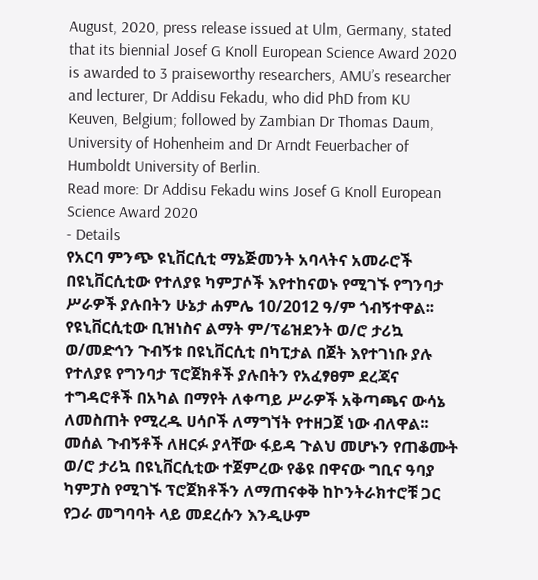August, 2020, press release issued at Ulm, Germany, stated that its biennial Josef G Knoll European Science Award 2020 is awarded to 3 praiseworthy researchers, AMU’s researcher and lecturer, Dr Addisu Fekadu, who did PhD from KU Keuven, Belgium; followed by Zambian Dr Thomas Daum, University of Hohenheim and Dr Arndt Feuerbacher of Humboldt University of Berlin.
Read more: Dr Addisu Fekadu wins Josef G Knoll European Science Award 2020
- Details
የአርባ ምንጭ ዩኒቨርሲቲ ማኔጅመንት አባላትና አመራሮች በዩኒቨርሲቲው የተለያዩ ካምፓሶች እየተከናወኑ የሚገኙ የግንባታ ሥራዎች ያሉበትን ሁኔታ ሐምሌ 10/2012 ዓ/ም ጎብኝተዋል፡፡
የዩኒቨርሲቲው ቢዝነስና ልማት ም/ፕሬዝደንት ወ/ሮ ታሪኳ ወ/መድኅን ጉብኝቱ በዩኒቨርሲቲ በካፒታል በጀት እየተገነቡ ያሉ የተለያዩ የግንባታ ፕሮጀክቶች ያሉበትን የአፈፃፀም ደረጃና ተግዳሮቶች በአካል በማየት ለቀጣይ ሥራዎች አቅጣጫና ውሳኔ ለመስጠት የሚረዱ ሀሳቦች ለማግኘት የተዘጋጀ ነው ብለዋል፡፡ መሰል ጉብኝቶች ለዘርፉ ያላቸው ፋይዳ ጉልህ መሆኑን የጠቆሙት ወ/ሮ ታሪኳ በዩኒቨርሲቲው ተጀምረው የቆዩ በዋናው ግቢና ዓባያ ካምፓስ የሚገኙ ፕሮጀክቶችን ለማጠናቀቅ ከኮንትራክተሮቹ ጋር የጋራ መግባባት ላይ መደረሱን እንዲሁም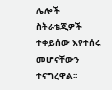ሌሎች ስትራቴጂዎች ተቀይሰው እየተሰሩ መሆናቸውን ተናግረዋል፡፡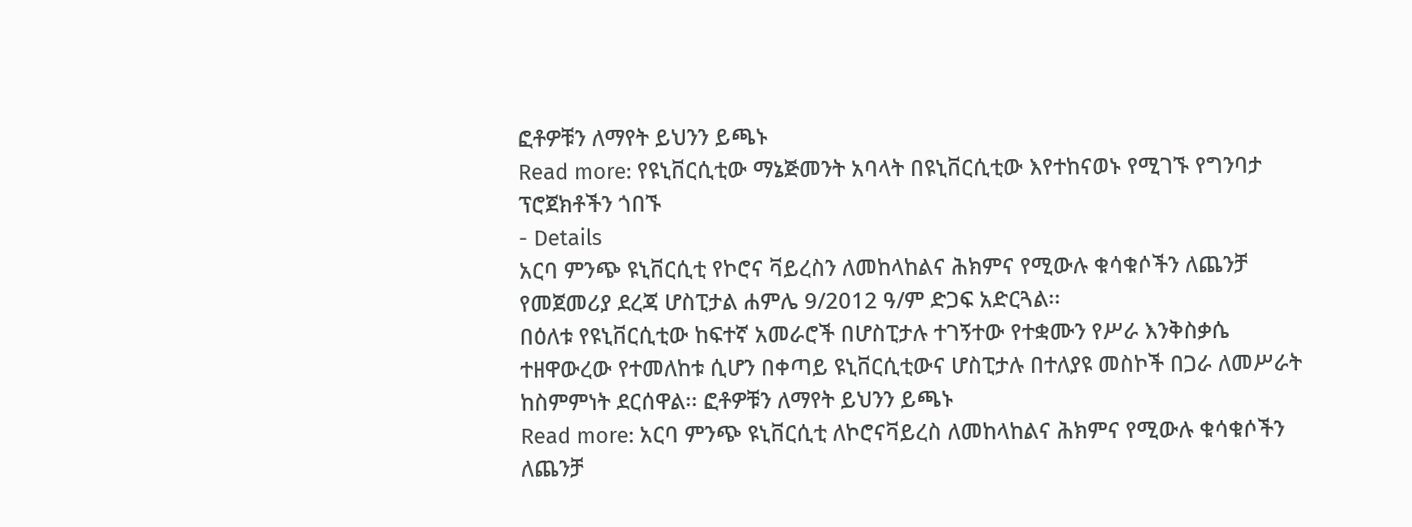ፎቶዎቹን ለማየት ይህንን ይጫኑ
Read more: የዩኒቨርሲቲው ማኔጅመንት አባላት በዩኒቨርሲቲው እየተከናወኑ የሚገኙ የግንባታ ፕሮጀክቶችን ጎበኙ
- Details
አርባ ምንጭ ዩኒቨርሲቲ የኮሮና ቫይረስን ለመከላከልና ሕክምና የሚውሉ ቁሳቁሶችን ለጨንቻ የመጀመሪያ ደረጃ ሆስፒታል ሐምሌ 9/2012 ዓ/ም ድጋፍ አድርጓል፡፡
በዕለቱ የዩኒቨርሲቲው ከፍተኛ አመራሮች በሆስፒታሉ ተገኝተው የተቋሙን የሥራ እንቅስቃሴ ተዘዋውረው የተመለከቱ ሲሆን በቀጣይ ዩኒቨርሲቲውና ሆስፒታሉ በተለያዩ መስኮች በጋራ ለመሥራት ከስምምነት ደርሰዋል፡፡ ፎቶዎቹን ለማየት ይህንን ይጫኑ
Read more: አርባ ምንጭ ዩኒቨርሲቲ ለኮሮናቫይረስ ለመከላከልና ሕክምና የሚውሉ ቁሳቁሶችን ለጨንቻ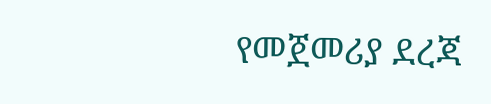የመጀመሪያ ደረጃ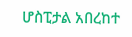ሆስፒታል አበረከተ